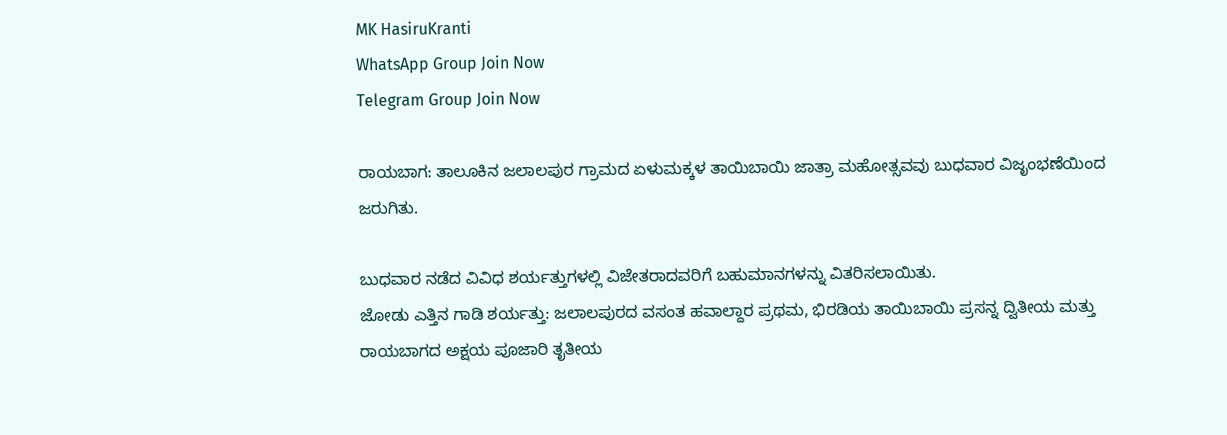MK HasiruKranti
WhatsApp Group Join Now
Telegram Group Join Now

ರಾಯಬಾಗ: ತಾಲೂಕಿನ ಜಲಾಲಪುರ ಗ್ರಾಮದ ಏಳುಮಕ್ಕಳ ತಾಯಿಬಾಯಿ ಜಾತ್ರಾ ಮಹೋತ್ಸವವು ಬುಧವಾರ ವಿಜೃಂಭಣೆಯಿಂದ ಜರುಗಿತು.

ಬುಧವಾರ ನಡೆದ ವಿವಿಧ ಶರ್ಯತ್ತುಗಳಲ್ಲಿ ವಿಜೇತರಾದವರಿಗೆ ಬಹುಮಾನಗಳನ್ನು ವಿತರಿಸಲಾಯಿತು.
ಜೋಡು ಎತ್ತಿನ ಗಾಡಿ ಶರ್ಯತ್ತು: ಜಲಾಲಪುರದ ವಸಂತ ಹವಾಲ್ದಾರ ಪ್ರಥಮ, ಭಿರಡಿಯ ತಾಯಿಬಾಯಿ ಪ್ರಸನ್ನ ದ್ವಿತೀಯ ಮತ್ತು ರಾಯಬಾಗದ ಅಕ್ಷಯ ಪೂಜಾರಿ ತೃತೀಯ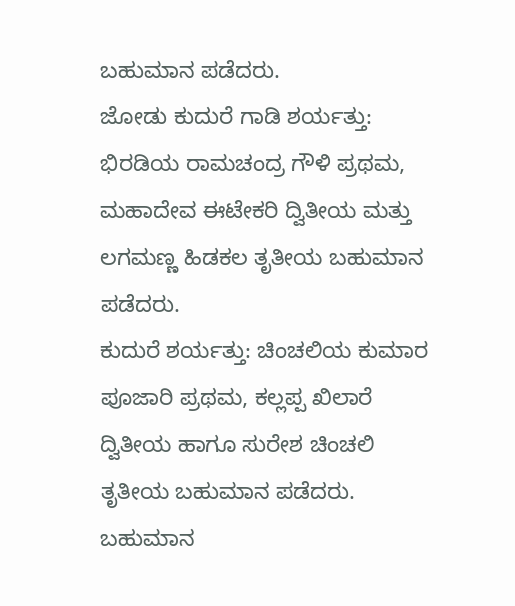ಬಹುಮಾನ ಪಡೆದರು.
ಜೋಡು ಕುದುರೆ ಗಾಡಿ ಶರ್ಯತ್ತು: ಭಿರಡಿಯ ರಾಮಚಂದ್ರ ಗೌಳಿ ಪ್ರಥಮ, ಮಹಾದೇವ ಈಟೇಕರಿ ದ್ವಿತೀಯ ಮತ್ತು ಲಗಮಣ್ಣ ಹಿಡಕಲ ತೃತೀಯ ಬಹುಮಾನ ಪಡೆದರು.
ಕುದುರೆ ಶರ್ಯತ್ತು: ಚಿಂಚಲಿಯ ಕುಮಾರ ಪೂಜಾರಿ ಪ್ರಥಮ, ಕಲ್ಲಪ್ಪ ಖಿಲಾರೆ ದ್ವಿತೀಯ ಹಾಗೂ ಸುರೇಶ ಚಿಂಚಲಿ ತೃತೀಯ ಬಹುಮಾನ ಪಡೆದರು.
ಬಹುಮಾನ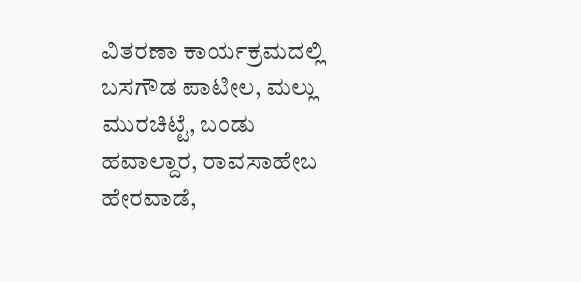ವಿತರಣಾ ಕಾರ್ಯಕ್ರಮದಲ್ಲಿ ಬಸಗೌಡ ಪಾಟೀಲ, ಮಲ್ಲು ಮುರಚಿಟ್ಟೆ, ಬಂಡು ಹವಾಲ್ದಾರ, ರಾವಸಾಹೇಬ ಹೇರವಾಡೆ,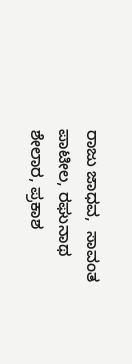ರಾಜು ಜಾಧವ,  ಸಾವಂತ ಪಾಟೀಲ, ರಘುನಾಥ ಶೇಲಾರ, ಪ್ರಕಾಶ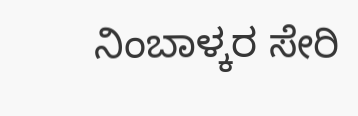ನಿಂಬಾಳ್ಕರ ಸೇರಿ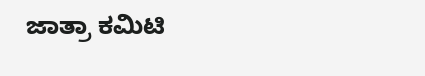ಜಾತ್ರಾ ಕಮಿಟಿ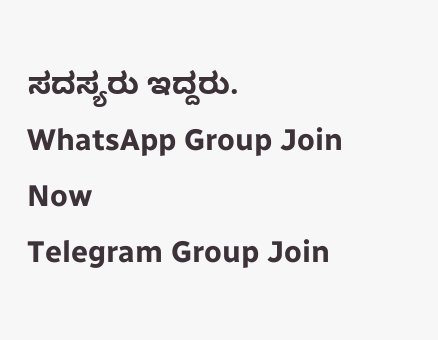ಸದಸ್ಯರು ಇದ್ದರು.
WhatsApp Group Join Now
Telegram Group Join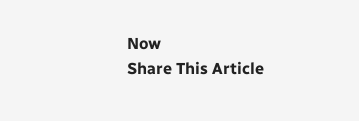Now
Share This Article